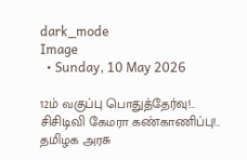dark_mode
Image
  • Sunday, 10 May 2026

12ம் வகுப்பு பொதுத்தேர்வு!.. சிசிடிவி கேமரா கண்காணிப்பு!.. தமிழக அரசு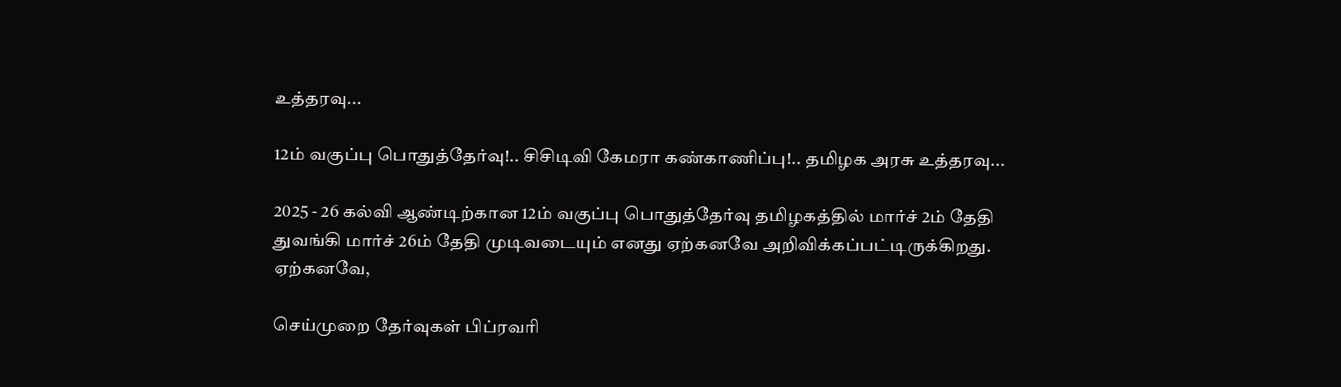உத்தரவு...

12ம் வகுப்பு பொதுத்தேர்வு!.. சிசிடிவி கேமரா கண்காணிப்பு!.. தமிழக அரசு உத்தரவு...

2025 - 26 கல்வி ஆண்டிற்கான 12ம் வகுப்பு பொதுத்தேர்வு தமிழகத்தில் மார்ச் 2ம் தேதி துவங்கி மார்ச் 26ம் தேதி முடிவடையும் எனது ஏற்கனவே அறிவிக்கப்பட்டிருக்கிறது. ஏற்கனவே,

செய்முறை தேர்வுகள் பிப்ரவரி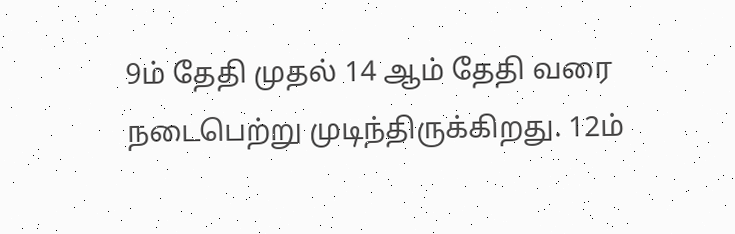9ம் தேதி முதல் 14 ஆம் தேதி வரை நடைபெற்று முடிந்திருக்கிறது. 12ம்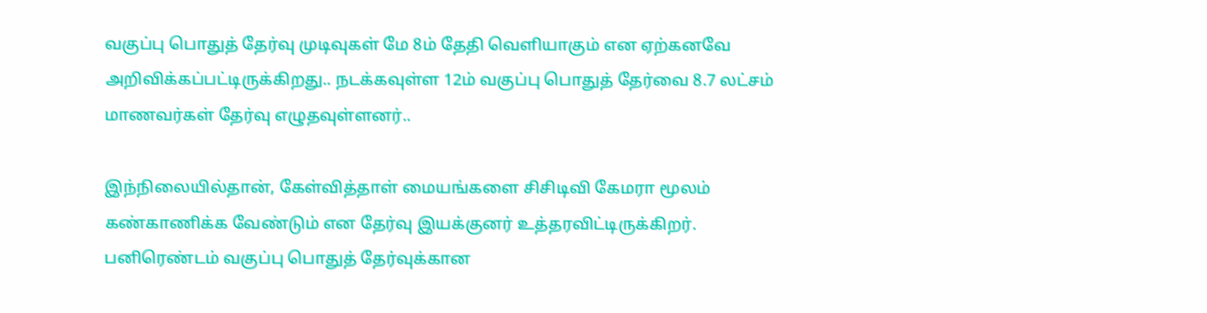வகுப்பு பொதுத் தேர்வு முடிவுகள் மே 8ம் தேதி வெளியாகும் என ஏற்கனவே அறிவிக்கப்பட்டிருக்கிறது.. நடக்கவுள்ள 12ம் வகுப்பு பொதுத் தேர்வை 8.7 லட்சம் மாணவர்கள் தேர்வு எழுதவுள்ளனர்..

இந்நிலையில்தான், கேள்வித்தாள் மையங்களை சிசிடிவி கேமரா மூலம் கண்காணிக்க வேண்டும் என தேர்வு இயக்குனர் உத்தரவிட்டிருக்கிறர். பனிரெண்டம் வகுப்பு பொதுத் தேர்வுக்கான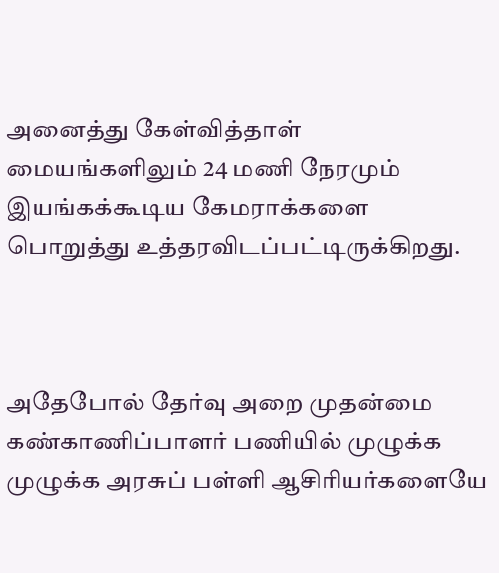அனைத்து கேள்வித்தாள் மையங்களிலும் 24 மணி நேரமும் இயங்கக்கூடிய கேமராக்களை பொறுத்து உத்தரவிடப்பட்டிருக்கிறது.



அதேபோல் தேர்வு அறை முதன்மை கண்காணிப்பாளர் பணியில் முழுக்க முழுக்க அரசுப் பள்ளி ஆசிரியர்களையே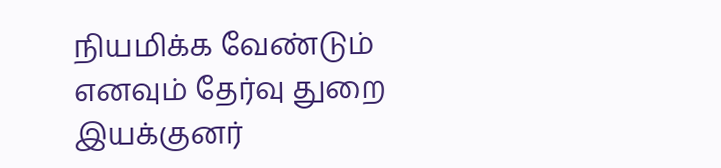நியமிக்க வேண்டும் எனவும் தேர்வு துறை இயக்குனர்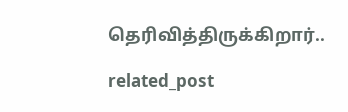தெரிவித்திருக்கிறார்..

related_post